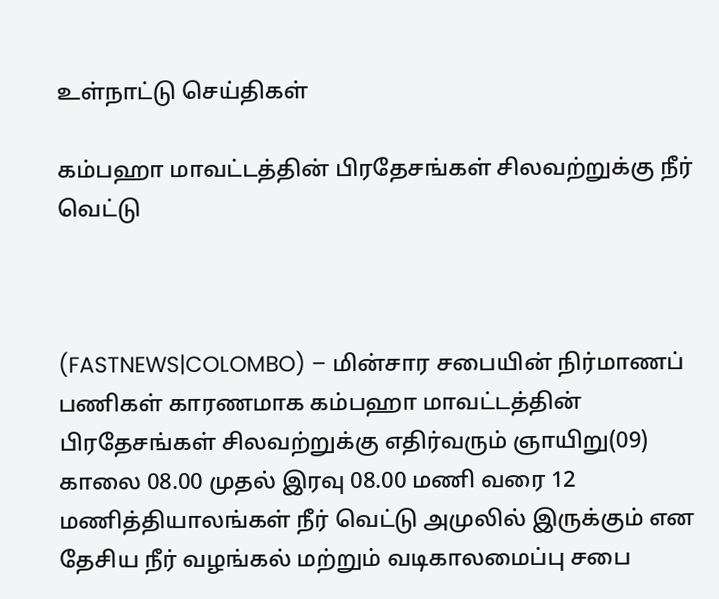உள்நாட்டு செய்திகள்

கம்பஹா மாவட்டத்தின் பிரதேசங்கள் சிலவற்றுக்கு நீர் வெட்டு



(FASTNEWS|COLOMBO) – மின்சார சபையின் நிர்மாணப் பணிகள் காரணமாக கம்பஹா மாவட்டத்தின் பிரதேசங்கள் சிலவற்றுக்கு எதிர்வரும் ஞாயிறு(09) காலை 08.00 முதல் இரவு 08.00 மணி வரை 12 மணித்தியாலங்கள் நீர் வெட்டு அமுலில் இருக்கும் என தேசிய நீர் வழங்கல் மற்றும் வடிகாலமைப்பு சபை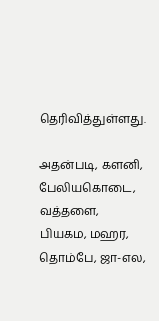தெரிவித்துள்ளது.

அதன்படி, களனி, பேலியகொடை, வத்தளை, பியகம, மஹர, தொம்பே, ஜா-எல,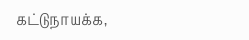கட்டுநாயக்க,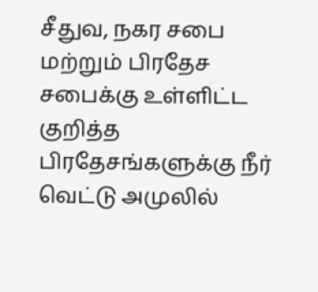சீதுவ, நகர சபை மற்றும் பிரதேச சபைக்கு உள்ளிட்ட குறித்த பிரதேசங்களுக்கு நீர் வெட்டு அமுலில்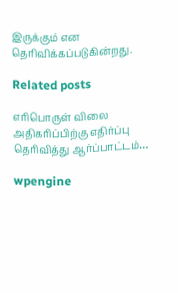இருக்கும் என தெரிவிக்கப்படுகின்றது.

Related posts

எரிபொருள் விலை அதிகரிப்பிற்கு எதிர்ப்பு தெரிவித்து ஆர்ப்பாட்டம்…

wpengine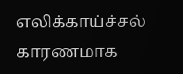எலிக்காய்ச்சல் காரணமாக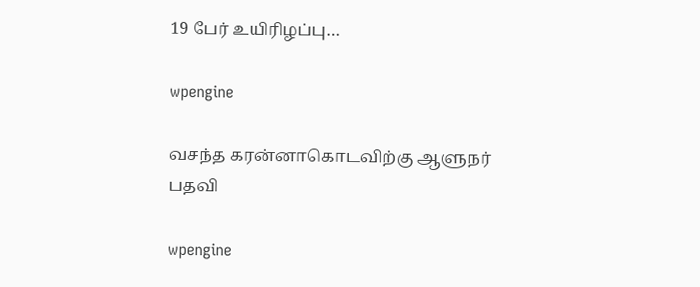19 பேர் உயிரிழப்பு…

wpengine

வசந்த கரன்னாகொடவிற்கு ஆளுநர் பதவி

wpengine